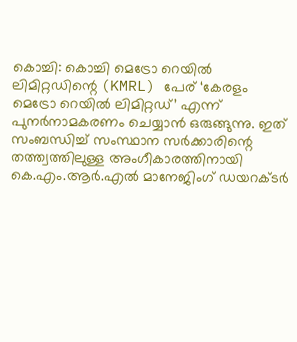കൊച്ചി: കൊച്ചി മെട്രോ റെയിൽ ലിമിറ്റഡിന്റെ (KMRL) പേര് ‘കേരളം മെട്രോ റെയിൽ ലിമിറ്റഡ്’ എന്ന് പുനർനാമകരണം ചെയ്യാൻ ഒരുങ്ങുന്നു. ഇത് സംബന്ധിച്ച് സംസ്ഥാന സർക്കാരിന്റെ തത്ത്വത്തിലുള്ള അംഗീകാരത്തിനായി കെ.എം.ആർ.എൽ മാനേജിംഗ് ഡയറക്ടർ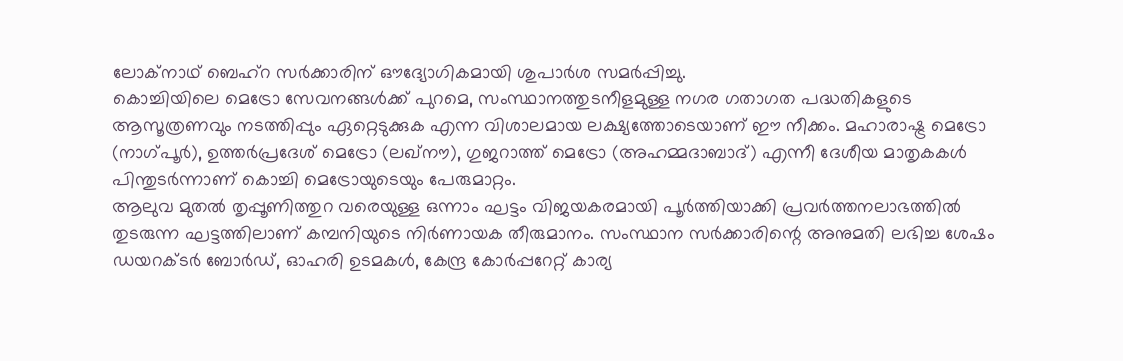ലോക്നാഥ് ബെഹ്റ സർക്കാരിന് ഔദ്യോഗികമായി ശുപാർശ സമർപ്പിച്ചു.
കൊച്ചിയിലെ മെട്രോ സേവനങ്ങൾക്ക് പുറമെ, സംസ്ഥാനത്തുടനീളമുള്ള നഗര ഗതാഗത പദ്ധതികളുടെ ആസൂത്രണവും നടത്തിപ്പും ഏറ്റെടുക്കുക എന്ന വിശാലമായ ലക്ഷ്യത്തോടെയാണ് ഈ നീക്കം. മഹാരാഷ്ട്ര മെട്രോ (നാഗ്പൂർ), ഉത്തർപ്രദേശ് മെട്രോ (ലഖ്നൗ), ഗുജറാത്ത് മെട്രോ (അഹമ്മദാബാദ്) എന്നീ ദേശീയ മാതൃകകൾ പിന്തുടർന്നാണ് കൊച്ചി മെട്രോയുടെയും പേരുമാറ്റം.
ആലുവ മുതൽ തൃപ്പൂണിത്തുറ വരെയുള്ള ഒന്നാം ഘട്ടം വിജയകരമായി പൂർത്തിയാക്കി പ്രവർത്തനലാഭത്തിൽ തുടരുന്ന ഘട്ടത്തിലാണ് കമ്പനിയുടെ നിർണായക തീരുമാനം. സംസ്ഥാന സർക്കാരിന്റെ അനുമതി ലഭിച്ച ശേഷം ഡയറക്ടർ ബോർഡ്, ഓഹരി ഉടമകൾ, കേന്ദ്ര കോർപ്പറേറ്റ് കാര്യ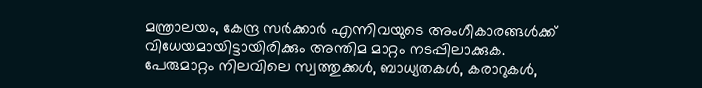മന്ത്രാലയം, കേന്ദ്ര സർക്കാർ എന്നിവയുടെ അംഗീകാരങ്ങൾക്ക് വിധേയമായിട്ടായിരിക്കും അന്തിമ മാറ്റം നടപ്പിലാക്കുക.
പേരുമാറ്റം നിലവിലെ സ്വത്തുക്കൾ, ബാധ്യതകൾ, കരാറുകൾ,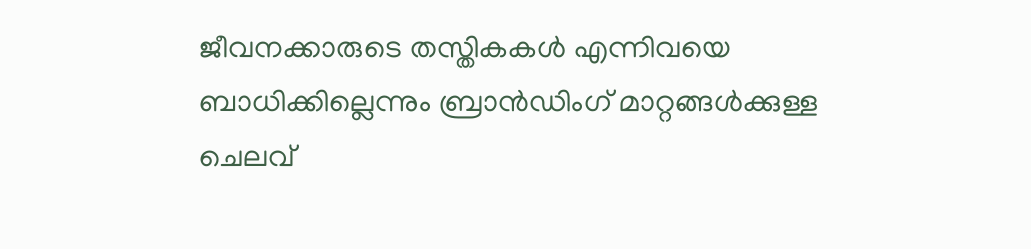ജീവനക്കാരുടെ തസ്തികകൾ എന്നിവയെ ബാധിക്കില്ലെന്നും ബ്രാൻഡിംഗ് മാറ്റങ്ങൾക്കുള്ള ചെലവ്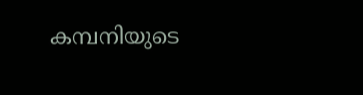കമ്പനിയുടെ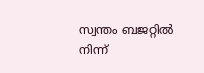സ്വന്തം ബജറ്റിൽ നിന്ന്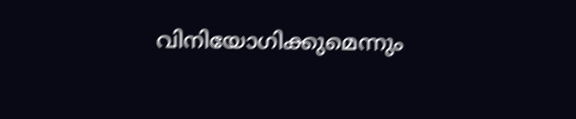വിനിയോഗിക്കുമെന്നും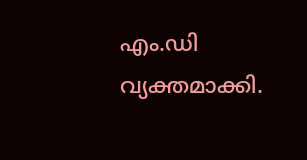എം.ഡി വ്യക്തമാക്കി.